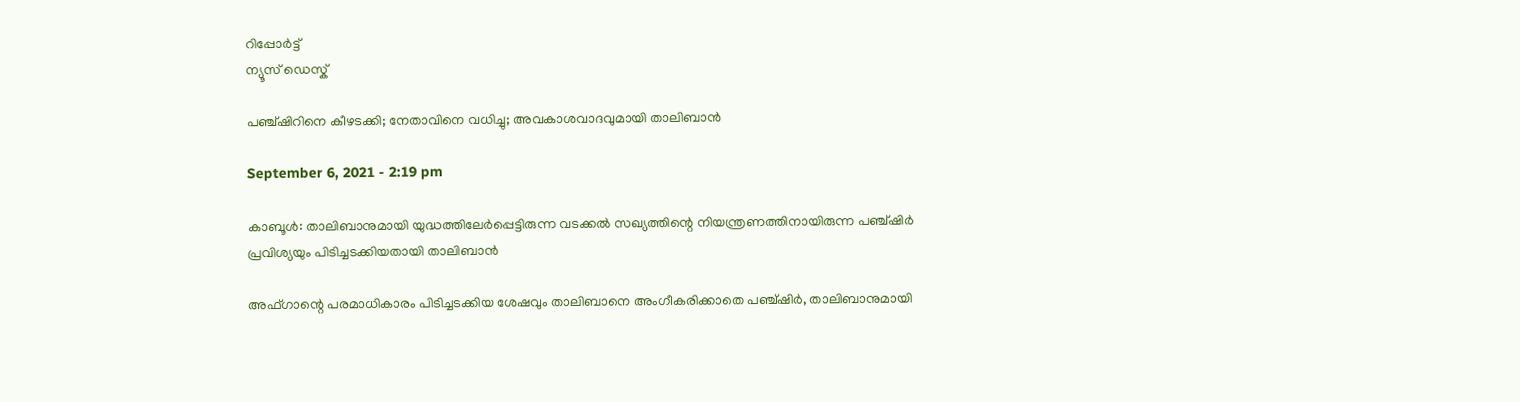റിപ്പോര്‍ട്ട്
ന്യൂസ് ഡെസ്ക്

പഞ്ച്ഷിറിനെ കീഴടക്കി; നേതാവിനെ വധിച്ചു; അവകാശവാദവുമായി താലിബാന്‍

September 6, 2021 - 2:19 pm

കാബൂള്‍: താലിബാനുമായി യുദ്ധത്തിലേര്‍പ്പെട്ടിരുന്ന വടക്കല്‍ സഖ്യത്തിന്റെ നിയന്ത്രണത്തിനായിരുന്ന പഞ്ച്ഷിര്‍ പ്രവിശ്യയും പിടിച്ചടക്കിയതായി താലിബാന്‍

അഫ്ഗാന്റെ പരമാധികാരം പിടിച്ചടക്കിയ ശേഷവും താലിബാനെ അംഗീകരിക്കാതെ പഞ്ച്ഷിര്‍, താലിബാനുമായി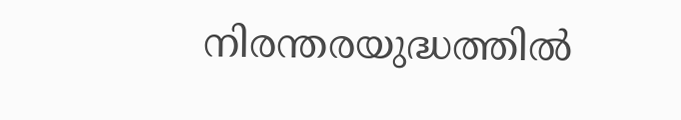നിരന്തരയുദ്ധത്തില്‍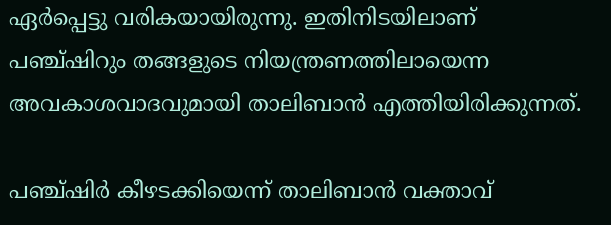ഏര്‍പ്പെട്ടു വരികയായിരുന്നു. ഇതിനിടയിലാണ് പഞ്ച്ഷിറും തങ്ങളുടെ നിയന്ത്രണത്തിലായെന്ന അവകാശവാദവുമായി താലിബാന്‍ എത്തിയിരിക്കുന്നത്.

പഞ്ച്ഷിര്‍ കീഴടക്കിയെന്ന് താലിബാന്‍ വക്താവ്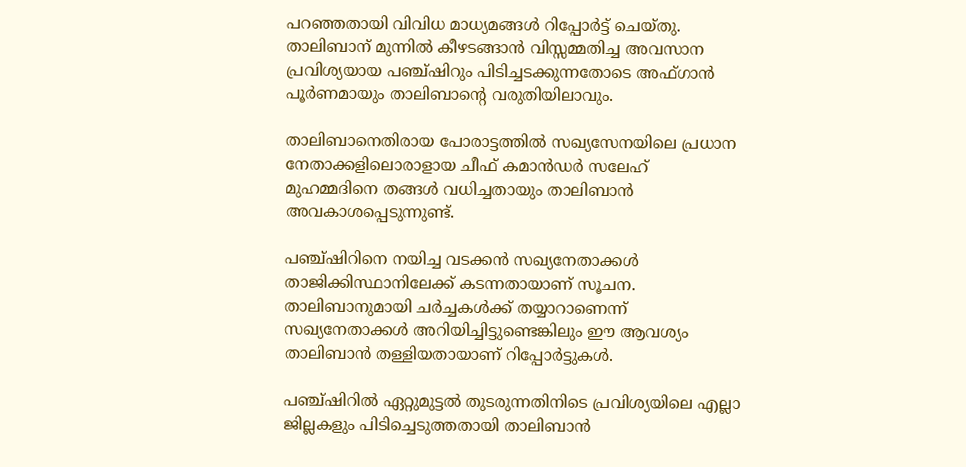പറഞ്ഞതായി വിവിധ മാധ്യമങ്ങള്‍ റിപ്പോര്‍ട്ട് ചെയ്തു. താലിബാന് മുന്നില്‍ കീഴടങ്ങാന്‍ വിസ്സമ്മതിച്ച അവസാന പ്രവിശ്യയായ പഞ്ച്ഷിറും പിടിച്ചടക്കുന്നതോടെ അഫ്ഗാന്‍ പൂര്‍ണമായും താലിബാന്റെ വരുതിയിലാവും.

താലിബാനെതിരായ പോരാട്ടത്തില്‍ സഖ്യസേനയിലെ പ്രധാന നേതാക്കളിലൊരാളായ ചീഫ് കമാന്‍ഡര്‍ സലേഹ് മുഹമ്മദിനെ തങ്ങള്‍ വധിച്ചതായും താലിബാന്‍ അവകാശപ്പെടുന്നുണ്ട്.

പഞ്ച്ഷിറിനെ നയിച്ച വടക്കന്‍ സഖ്യനേതാക്കള്‍ താജിക്കിസ്ഥാനിലേക്ക് കടന്നതായാണ് സൂചന. താലിബാനുമായി ചര്‍ച്ചകള്‍ക്ക് തയ്യാറാണെന്ന് സഖ്യനേതാക്കള്‍ അറിയിച്ചിട്ടുണ്ടെങ്കിലും ഈ ആവശ്യം താലിബാന്‍ തള്ളിയതായാണ് റിപ്പോര്‍ട്ടുകള്‍.

പഞ്ച്ഷിറില്‍ ഏറ്റുമുട്ടല്‍ തുടരുന്നതിനിടെ പ്രവിശ്യയിലെ എല്ലാ ജില്ലകളും പിടിച്ചെടുത്തതായി താലിബാന്‍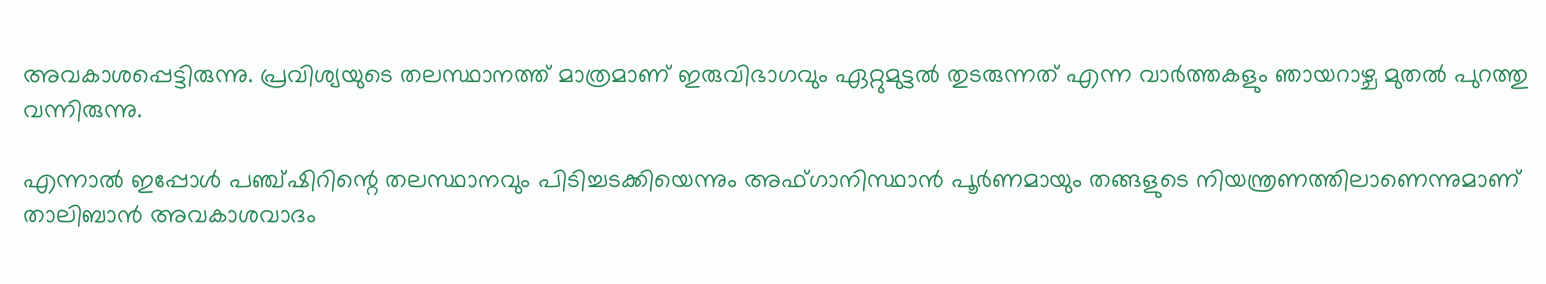അവകാശപ്പെട്ടിരുന്നു. പ്രവിശ്യയുടെ തലസ്ഥാനത്ത് മാത്രമാണ് ഇരുവിഭാഗവും ഏറ്റുമുട്ടല്‍ തുടരുന്നത് എന്ന വാര്‍ത്തകളും ഞായറാഴ്ച മുതല്‍ പുറത്തു വന്നിരുന്നു.

എന്നാല്‍ ഇപ്പോള്‍ പഞ്ച്ഷിറിന്റെ തലസ്ഥാനവും പിടിച്ചടക്കിയെന്നും അഫ്ഗാനിസ്ഥാന്‍ പൂര്‍ണമായും തങ്ങളുടെ നിയന്ത്രണത്തിലാണെന്നുമാണ് താലിബാന്‍ അവകാശവാദം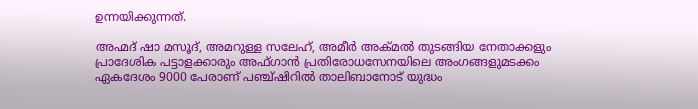ഉന്നയിക്കുന്നത്.

അഹ്മദ് ഷാ മസൂദ്, അമറുള്ള സലേഹ്, അമീര്‍ അക്മല്‍ തുടങ്ങിയ നേതാക്കളും പ്രാദേശിക പട്ടാളക്കാരും അഫ്ഗാന്‍ പ്രതിരോധസേനയിലെ അംഗങ്ങളുമടക്കം ഏകദേശം 9000 പേരാണ് പഞ്ച്ഷിറില്‍ താലിബാനോട് യുദ്ധം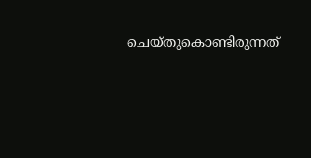ചെയ്തുകൊണ്ടിരുന്നത്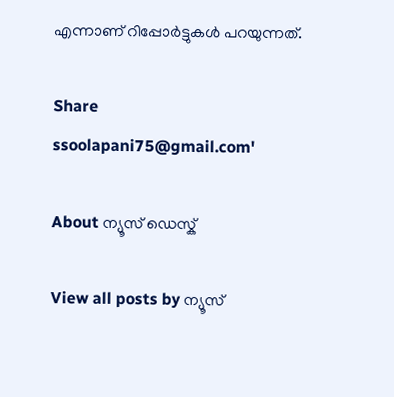എന്നാണ് റിപ്പോര്‍ട്ടുകള്‍ പറയുന്നത്.

Share
ssoolapani75@gmail.com'

About ന്യൂസ് ഡെസ്ക്

View all posts by ന്യൂസ്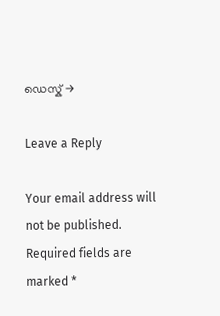ഡെസ്ക് →

Leave a Reply

Your email address will not be published. Required fields are marked *